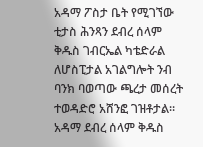አዳማ ፖስታ ቤት የሚገኘው ቲታስ ሕንጻን ደብረ ሰላም ቅዱስ ገብርኤል ካቴድራል ለሆስፒታል አገልግሎት ንብ ባንክ ባወጣው ጫረታ መሰረት ተወዳድሮ አሸንፎ ገዝቶታል። አዳማ ደብረ ሰላም ቅዱስ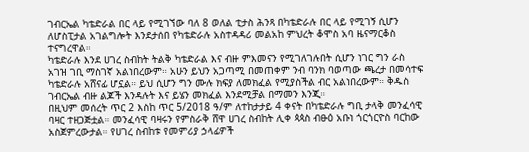ገብርኤል ካቴድራል በር ላይ የሚገኘው ባለ 8 ወለል ቲታስ ሕንጻ በካቴድራሉ በር ላይ የሚገኝ ሲሆን ለሆስፒታል አገልግሎት እንደታሰበ የካቴድራሉ አስተዳዳሪ መልአከ ምህረት ቆሞስ አባ ዜናማርቆስ ተናግረዋል።
ካቴድራሉ እንደ ሀገረ ስብከት ትልቅ ካቴድራል እና ብዙ ምእመናን የሚገለገሉበት ሲሆን ነገር ግን ራስ አገዝ ገቢ ማስገኛ አልነበረውም። አሁን ይህን አጋጣሚ በመጠቀም ንብ ባንክ ባወጣው ጫረታ በመሳተፍ ካቴድራሉ አሸናፊ ሆኗል። ይህ ሲሆን ግን ሙሉ ክፍያ ለመክፈል የሚያስችል ብር አልነበረውም። ቅዱስ ገብርኤል ብዙ ልጆች እንዳሉት እና ይሄን መክፈል እንደሚቻል በማመን እንጂ።
በዚህም መሰረት ጥር 2 እስከ ጥር 5/2018 ዓ/ም ለተከታታይ 4 ቀናት በካቴድራሉ ግቢ ታላቅ መንፈሳዊ ባዛር ተዘጋጅቷል። መንፈሳዊ ባዛሩን የምስራቅ ሸዋ ሀገረ ስብከት ሊቀ ጳጳስ ብፁዕ አቡነ ጎርጎርዮስ ባርከው አስጀምረውታል። የሀገረ ስብከቱ የመምሪያ ኃላፊዎች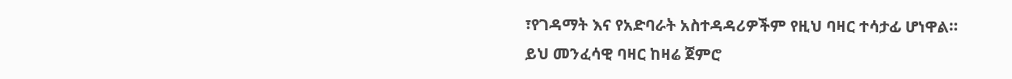፣የገዳማት እና የአድባራት አስተዳዳሪዎችም የዚህ ባዛር ተሳታፊ ሆነዋል።
ይህ መንፈሳዊ ባዛር ከዛሬ ጀምሮ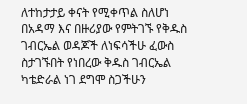ለተከታታይ ቀናት የሚቀጥል ስለሆነ በአዳማ እና በዙሪያው የምትገኙ የቅዱስ ገብርኤል ወዳጆች ለነፍሳችሁ ፈውስ ስታገኙበት የነበረው ቅዱስ ገብርኤል ካቴድራል ነገ ደግሞ ስጋችሁን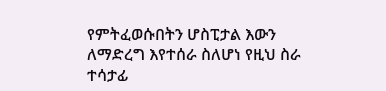የምትፈወሱበትን ሆስፒታል እውን ለማድረግ እየተሰራ ስለሆነ የዚህ ስራ ተሳታፊ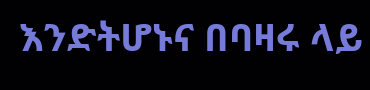እንድትሆኑና በባዛሩ ላይ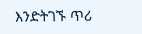እንድትገኙ ጥሪ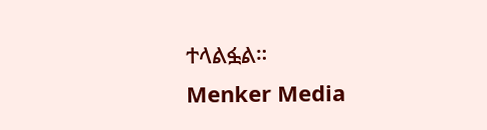ተላልፏል።
Menker Media